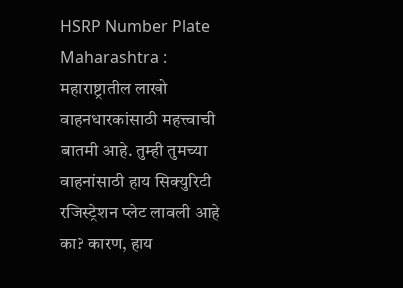HSRP Number Plate Maharashtra : महाराष्ट्रातील लाखो वाहनधारकांसाठी महत्त्वाची बातमी आहे. तुम्ही तुमच्या वाहनांसाठी हाय सिक्युरिटी रजिस्ट्रेशन प्लेट लावली आहे का? कारण, हाय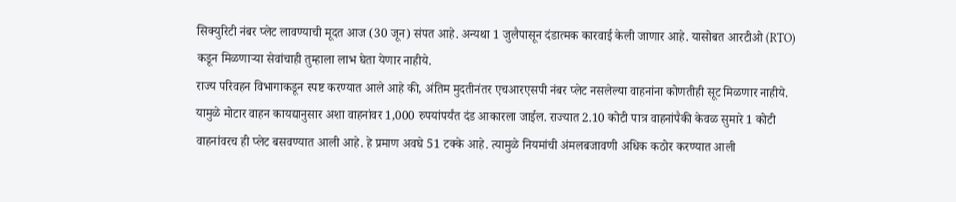सिक्युरिटी नंबर प्लेट लावण्याची मूदत आज (30 जून) संपत आहे. अन्यथा 1 जुलैपासून दंडात्मक कारवाई केली जाणार आहे. यासोबत आरटीओ (RTO) कडून मिळणाऱ्या सेवांचाही तुम्हाला लाभ घेता येणार नाहीये.
राज्य परिवहन विभागाकडून स्पष्ट करण्यात आले आहे की, अंतिम मुदतीनंतर एचआरएसपी नंबर प्लेट नसलेल्या वाहनांना कोणतीही सूट मिळणार नाहीये. यामुळे मोटार वाहन कायद्यानुसार अशा वाहनांवर 1,000 रुपयांपर्यंत दंड आकारला जाईल. राज्यात 2.10 कोटी पात्र वाहनांपैकी केवळ सुमारे 1 कोटी वाहनांवरच ही प्लेट बसवण्यात आली आहे. हे प्रमाण अवघे 51 टक्के आहे. त्यामुळे नियमांची अंमलबजावणी अधिक कठोर करण्यात आली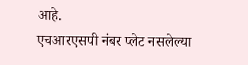आहे.
एचआरएसपी नंबर प्लेट नसलेल्या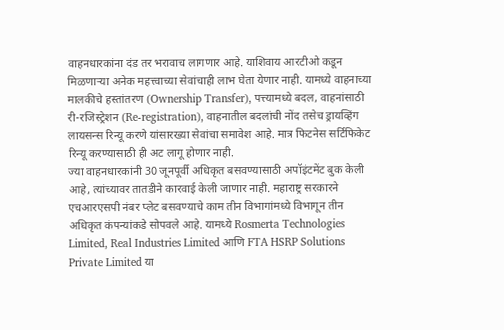वाहनधारकांना दंड तर भरावाच लागणार आहे. याशिवाय आरटीओ कडून मिळणाऱ्या अनेक महत्त्वाच्या सेवांचाही लाभ घेता येणार नाही. यामध्ये वाहनाच्या मालकीचे हस्तांतरण (Ownership Transfer), पत्त्यामध्ये बदल, वाहनांसाठी री-रजिस्ट्रेशन (Re-registration), वाहनातील बदलांची नोंद तसेच ड्रायव्हिंग लायसन्स रिन्यू करणे यांसारख्या सेवांचा समावेश आहे. मात्र फिटनेस सर्टिफिकेट रिन्यू करण्यासाठी ही अट लागू होणार नाही.
ज्या वाहनधारकांनी 30 जूनपूर्वी अधिकृत बसवण्यासाठी अपॉइंटमेंट बुक केली आहे, त्यांच्यावर तातडीने कारवाई केली जाणार नाही. महाराष्ट्र सरकारने एचआरएसपी नंबर प्लेट बसवण्याचे काम तीन विभागांमध्ये विभागून तीन अधिकृत कंपन्यांकडे सोपवले आहे. यामध्ये Rosmerta Technologies Limited, Real Industries Limited आणि FTA HSRP Solutions Private Limited या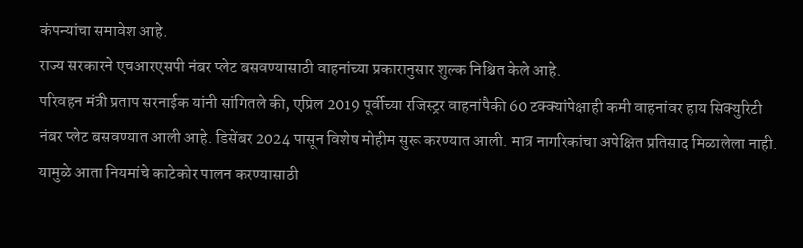कंपन्यांचा समावेश आहे.
राज्य सरकारने एचआरएसपी नंबर प्लेट बसवण्यासाठी वाहनांच्या प्रकारानुसार शुल्क निश्चित केले आहे.
परिवहन मंत्री प्रताप सरनाईक यांनी सांगितले की, एप्रिल 2019 पूर्वीच्या रजिस्ट्रर वाहनांपैकी 60 टक्क्यांपेक्षाही कमी वाहनांवर हाय सिक्युरिटी नंबर प्लेट बसवण्यात आली आहे. डिसेंबर 2024 पासून विशेष मोहीम सुरू करण्यात आली. मात्र नागरिकांचा अपेक्षित प्रतिसाद मिळालेला नाही. यामुळे आता नियमांचे काटेकोर पालन करण्यासाठी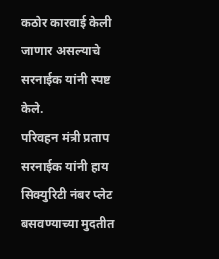कठोर कारवाई केली जाणार असल्याचे सरनाईक यांनी स्पष्ट केले.
परिवहन मंत्री प्रताप सरनाईक यांनी हाय सिक्युरिटी नंबर प्लेट बसवण्याच्या मुदतीत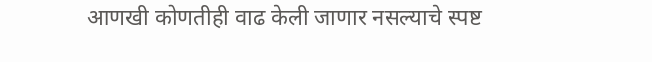आणखी कोणतीही वाढ केली जाणार नसल्याचे स्पष्ट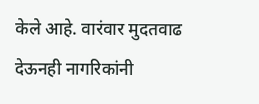केले आहे. वारंवार मुदतवाढ देऊनही नागरिकांनी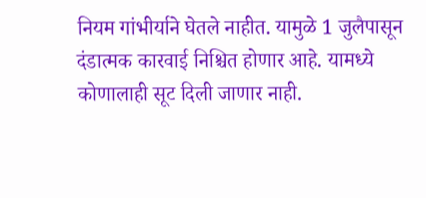नियम गांभीर्याने घेतले नाहीत. यामुळे 1 जुलैपासून दंडात्मक कारवाई निश्चित होणार आहे. यामध्ये कोणालाही सूट दिली जाणार नाही.